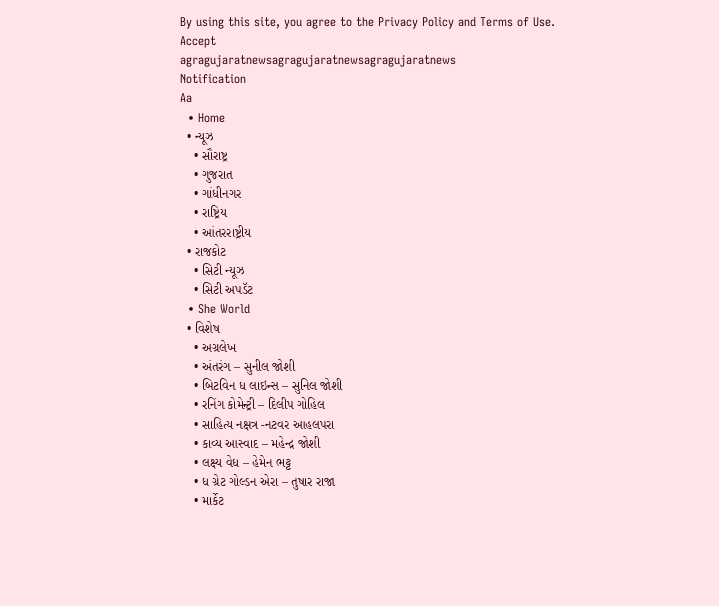By using this site, you agree to the Privacy Policy and Terms of Use.
Accept
agragujaratnewsagragujaratnewsagragujaratnews
Notification
Aa
  • Home
  • ન્યૂઝ
    • સૌરાષ્ટ્ર
    • ગુજરાત
    • ગાંધીનગર
    • રાષ્ટ્રિય
    • આંતરરાષ્ટ્રીય
  • રાજકોટ
    • સિટી ન્યૂઝ
    • સિટી અપડૅટ
  • She World
  • વિશેષ
    • અગ્રલેખ
    • અંતરંગ – સુનીલ જોશી
    • બિટવિન ધ લાઇન્સ – સુનિલ જોશી
    • રનિંગ કોમેન્ટ્રી – દિલીપ ગોહિલ
    • સાહિત્ય નક્ષત્ર -નટવર આહલપરા
    • કાવ્ય આસ્વાદ – મહેન્દ્ર જોશી
    • લક્ષ્ય વેધ – હેમેન ભટ્ટ
    • ધ ગ્રેટ ગોલ્ડન એરા – તુષાર રાજા
    • માર્કેટ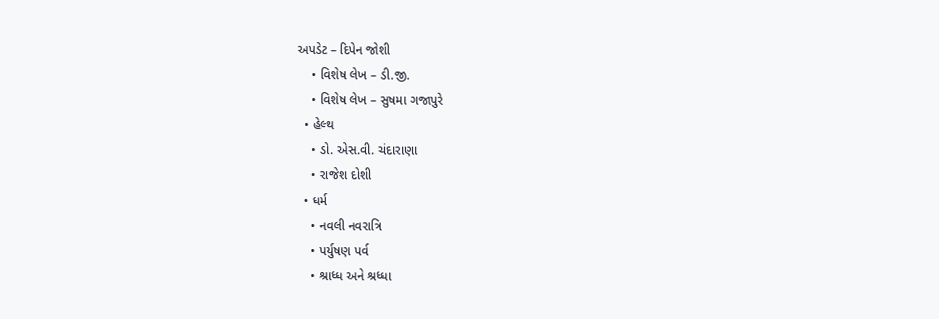અપડેટ – દિપેન જોશી
    • વિશેષ લેખ – ડી.જી.
    • વિશેષ લેખ – સુષમા ગજાપુરે
  • હેલ્થ
    • ડો. એસ.વી. ચંદારાણા
    • રાજેશ દોશી
  • ધર્મ
    • નવલી નવરાત્રિ
    • પર્યુષણ પર્વ
    • શ્રાધ્ધ અને શ્રધ્ધા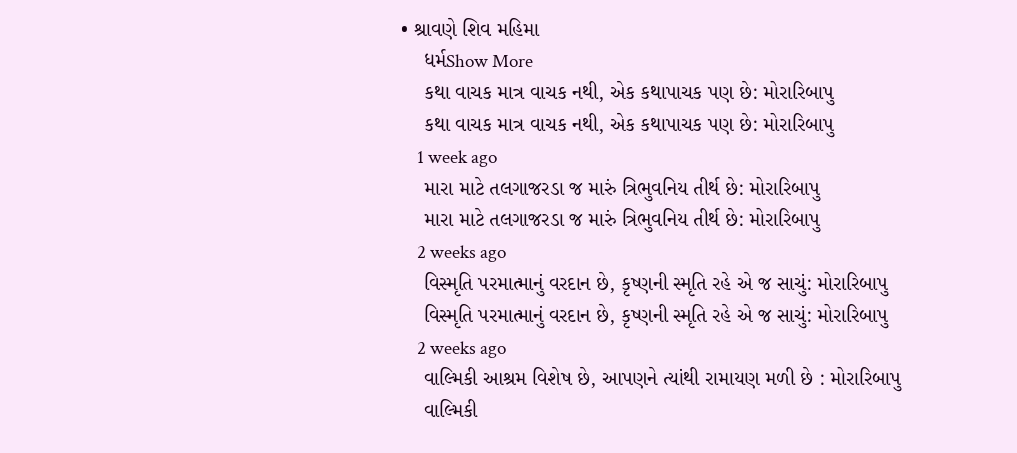• શ્રાવણે શિવ મહિમા
    ધર્મShow More
    કથા વાચક માત્ર વાચક નથી, એક કથાપાચક પણ છે: મોરારિબાપુ
    કથા વાચક માત્ર વાચક નથી, એક કથાપાચક પણ છે: મોરારિબાપુ
    1 week ago
    મારા માટે તલગાજરડા જ મારું ત્રિભુવનિય તીર્થ છે: મોરારિબાપુ
    મારા માટે તલગાજરડા જ મારું ત્રિભુવનિય તીર્થ છે: મોરારિબાપુ
    2 weeks ago
    વિસ્મૃતિ પરમાત્માનું વરદાન છે, કૃષ્ણની સ્મૃતિ રહે એ જ સાચું: મોરારિબાપુ
    વિસ્મૃતિ પરમાત્માનું વરદાન છે, કૃષ્ણની સ્મૃતિ રહે એ જ સાચું: મોરારિબાપુ
    2 weeks ago
    વાલ્મિકી આશ્રમ વિશેષ છે, આપણને ત્યાંથી રામાયણ મળી છે : મોરારિબાપુ
    વાલ્મિકી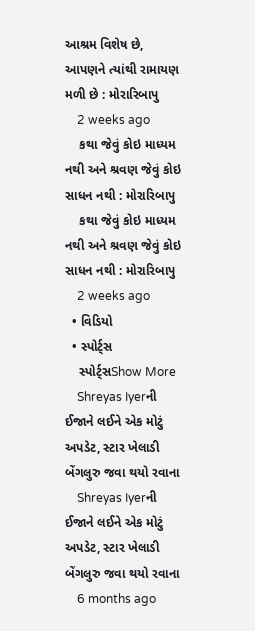આશ્રમ વિશેષ છે, આપણને ત્યાંથી રામાયણ મળી છે : મોરારિબાપુ
    2 weeks ago
    કથા જેવું કોઇ માધ્યમ નથી અને શ્રવણ જેવું કોઇ સાધન નથી : મોરારિબાપુ
    કથા જેવું કોઇ માધ્યમ નથી અને શ્રવણ જેવું કોઇ સાધન નથી : મોરારિબાપુ
    2 weeks ago
  • વિડિયો
  • સ્પોર્ટ્સ
    સ્પોર્ટ્સShow More
    Shreyas Iyerની ઈજાને લઈને એક મોટું અપડેટ, સ્ટાર ખેલાડી બેંગલુરુ જવા થયો રવાના
    Shreyas Iyerની ઈજાને લઈને એક મોટું અપડેટ, સ્ટાર ખેલાડી બેંગલુરુ જવા થયો રવાના
    6 months ago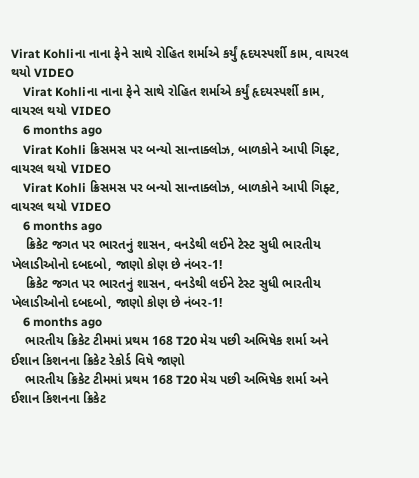Virat Kohliના નાના ફેને સાથે રોહિત શર્માએ કર્યું હૃદયસ્પર્શી કામ, વાયરલ થયો VIDEO
    Virat Kohliના નાના ફેને સાથે રોહિત શર્માએ કર્યું હૃદયસ્પર્શી કામ, વાયરલ થયો VIDEO
    6 months ago
    Virat Kohli ક્રિસમસ પર બન્યો સાન્તાક્લોઝ, બાળકોને આપી ગિફ્ટ, વાયરલ થયો VIDEO
    Virat Kohli ક્રિસમસ પર બન્યો સાન્તાક્લોઝ, બાળકોને આપી ગિફ્ટ, વાયરલ થયો VIDEO
    6 months ago
    ક્રિકેટ જગત પર ભારતનું શાસન, વનડેથી લઈને ટેસ્ટ સુધી ભારતીય ખેલાડીઓનો દબદબો, જાણો કોણ છે નંબર-1!
    ક્રિકેટ જગત પર ભારતનું શાસન, વનડેથી લઈને ટેસ્ટ સુધી ભારતીય ખેલાડીઓનો દબદબો, જાણો કોણ છે નંબર-1!
    6 months ago
    ભારતીય ક્રિકેટ ટીમમાં પ્રથમ 168 T20 મેચ પછી અભિષેક શર્મા અને ઈશાન કિશનના ક્રિકેટ રેકોર્ડ વિષે જાણો
    ભારતીય ક્રિકેટ ટીમમાં પ્રથમ 168 T20 મેચ પછી અભિષેક શર્મા અને ઈશાન કિશનના ક્રિકેટ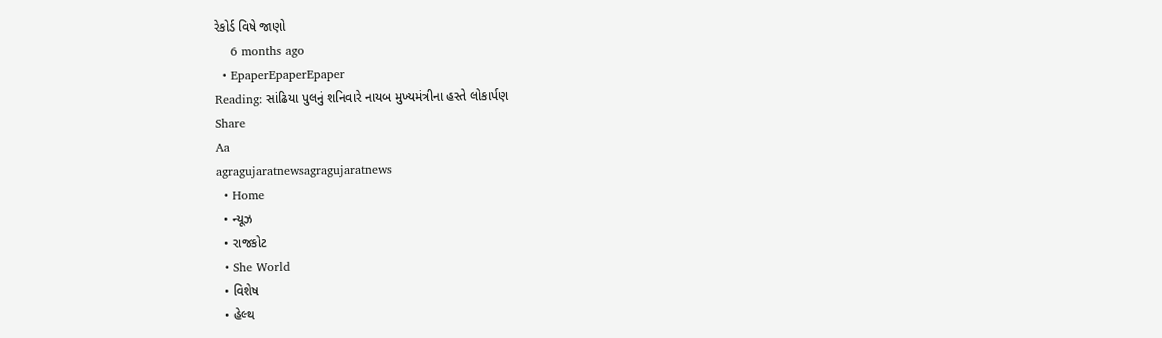રેકોર્ડ વિષે જાણો
    6 months ago
  • EpaperEpaperEpaper
Reading: સાંઢિયા પુલનું શનિવારે નાયબ મુખ્યમંત્રીના હસ્તે લોકાર્પણ
Share
Aa
agragujaratnewsagragujaratnews
  • Home
  • ન્યૂઝ
  • રાજકોટ
  • She World
  • વિશેષ
  • હેલ્થ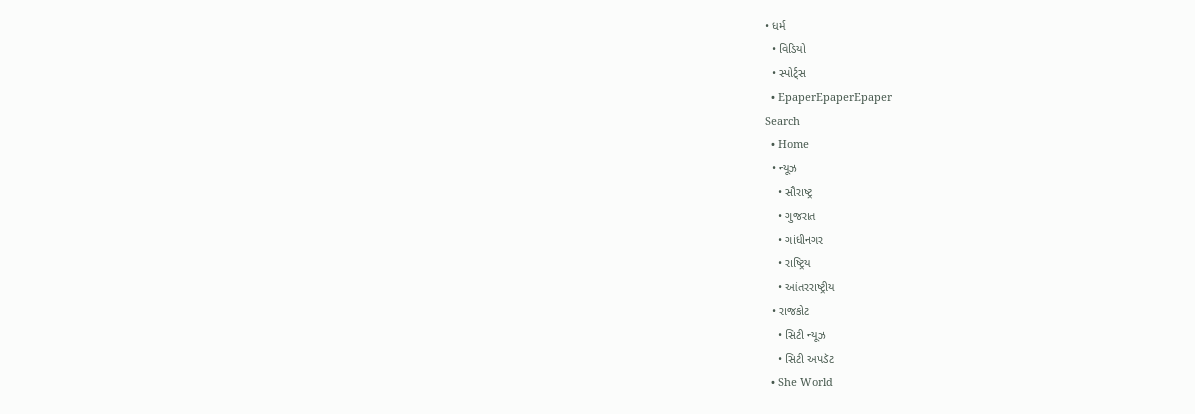• ધર્મ
  • વિડિયો
  • સ્પોર્ટ્સ
  • EpaperEpaperEpaper
Search
  • Home
  • ન્યૂઝ
    • સૌરાષ્ટ્ર
    • ગુજરાત
    • ગાંધીનગર
    • રાષ્ટ્રિય
    • આંતરરાષ્ટ્રીય
  • રાજકોટ
    • સિટી ન્યૂઝ
    • સિટી અપડૅટ
  • She World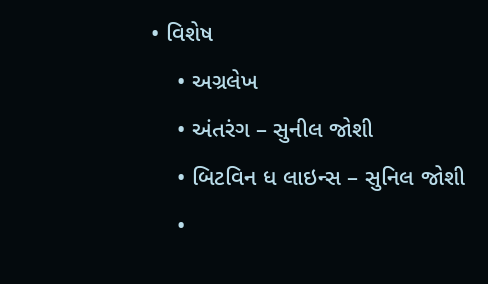• વિશેષ
    • અગ્રલેખ
    • અંતરંગ – સુનીલ જોશી
    • બિટવિન ધ લાઇન્સ – સુનિલ જોશી
    •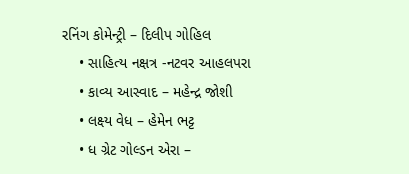રનિંગ કોમેન્ટ્રી – દિલીપ ગોહિલ
    • સાહિત્ય નક્ષત્ર -નટવર આહલપરા
    • કાવ્ય આસ્વાદ – મહેન્દ્ર જોશી
    • લક્ષ્ય વેધ – હેમેન ભટ્ટ
    • ધ ગ્રેટ ગોલ્ડન એરા –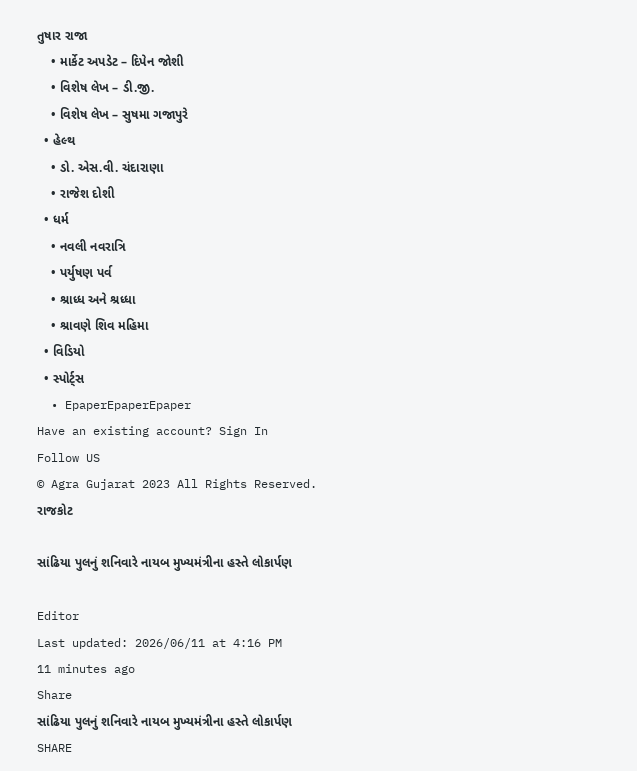તુષાર રાજા
    • માર્કેટ અપડેટ – દિપેન જોશી
    • વિશેષ લેખ – ડી.જી.
    • વિશેષ લેખ – સુષમા ગજાપુરે
  • હેલ્થ
    • ડો. એસ.વી. ચંદારાણા
    • રાજેશ દોશી
  • ધર્મ
    • નવલી નવરાત્રિ
    • પર્યુષણ પર્વ
    • શ્રાધ્ધ અને શ્રધ્ધા
    • શ્રાવણે શિવ મહિમા
  • વિડિયો
  • સ્પોર્ટ્સ
  • EpaperEpaperEpaper
Have an existing account? Sign In
Follow US
© Agra Gujarat 2023 All Rights Reserved.
રાજકોટ

સાંઢિયા પુલનું શનિવારે નાયબ મુખ્યમંત્રીના હસ્તે લોકાર્પણ

Editor
Last updated: 2026/06/11 at 4:16 PM
11 minutes ago
Share
સાંઢિયા પુલનું શનિવારે નાયબ મુખ્યમંત્રીના હસ્તે લોકાર્પણ
SHARE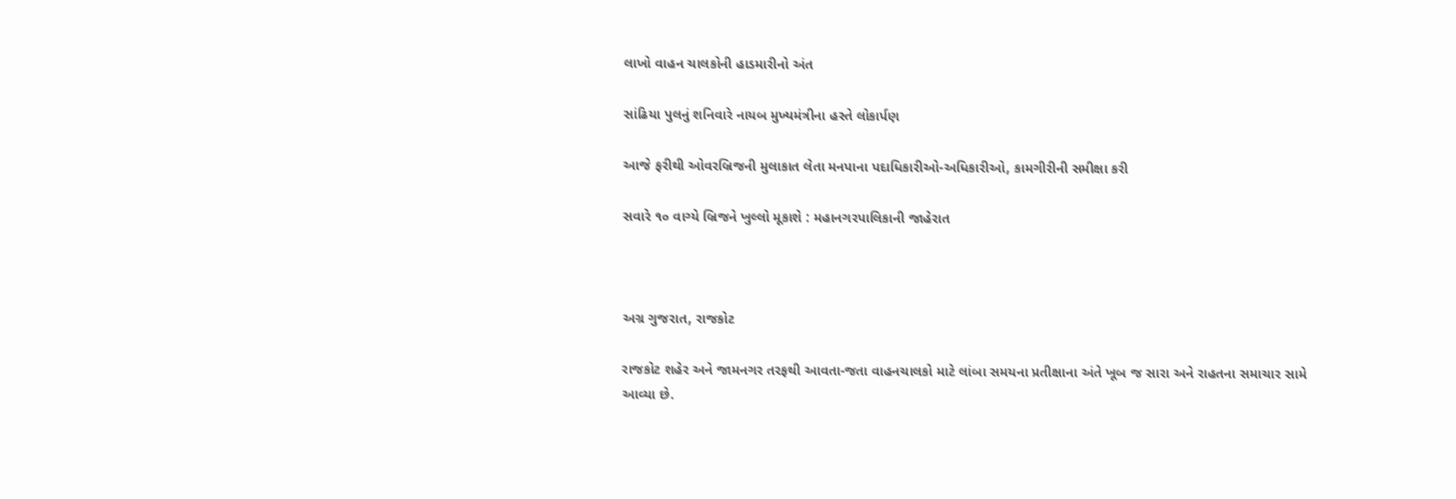લાખો વાહન ચાલકોની હાડમારીનો અંત

સાંઢિયા પુલનું શનિવારે નાયબ મુખ્યમંત્રીના હસ્તે લોકાર્પણ

આજે ફરીથી ઓવરબ્રિજની મુલાકાત લેતા મનપાના પદાધિકારીઓ-અધિકારીઓ, કામગીરીની સમીક્ષા કરી

સવારે ૧૦ વાગ્યે બ્રિજને ખુલ્લો મૂકાશે : મહાનગરપાલિકાની જાહેરાત



અગ્ર ગુજરાત, રાજકોટ

રાજકોટ શહેર અને જામનગર તરફથી આવતા-જતા વાહનચાલકો માટે લાંબા સમયના પ્રતીક્ષાના અંતે ખૂબ જ સારા અને રાહતના સમાચાર સામે આવ્યા છે.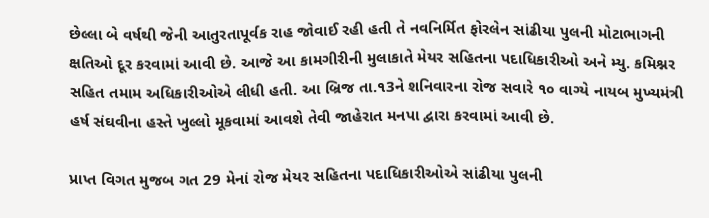છેલ્લા બે વર્ષથી જેની આતુરતાપૂર્વક રાહ જોવાઈ રહી હતી તે નવનિર્મિત ફોરલેન સાંઢીયા પુલની મોટાભાગની ક્ષતિઓ દૂર કરવામાં આવી છે. આજે આ કામગીરીની મુલાકાતે મેયર સહિતના પદાધિકારીઓ અને મ્યુ. કમિશ્નર સહિત તમામ અધિકારીઓએ લીધી હતી. આ બ્રિજ તા.૧3ને શનિવારના રોજ સવારે ૧૦ વાગ્યે નાયબ મુખ્યમંત્રી હર્ષ સંઘવીના હસ્તે ખુલ્લો મૂકવામાં આવશે તેવી જાહેરાત મનપા દ્વારા કરવામાં આવી છે.

પ્રાપ્ત વિગત મુજબ ગત 29 મેનાં રોજ મેયર સહિતના પદાધિકારીઓએ સાંઢીયા પુલની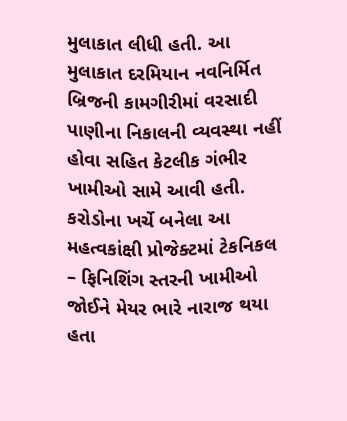મુલાકાત લીધી હતી. આ મુલાકાત દરમિયાન નવનિર્મિત બ્રિજની કામગીરીમાં વરસાદી પાણીના નિકાલની વ્યવસ્થા નહીં હોવા સહિત કેટલીક ગંભીર ખામીઓ સામે આવી હતી. કરોડોના ખર્ચે બનેલા આ મહત્વકાંક્ષી પ્રોજેક્ટમાં ટેકનિકલ – ફિનિશિંગ સ્તરની ખામીઓ જોઈને મેયર ભારે નારાજ થયા હતા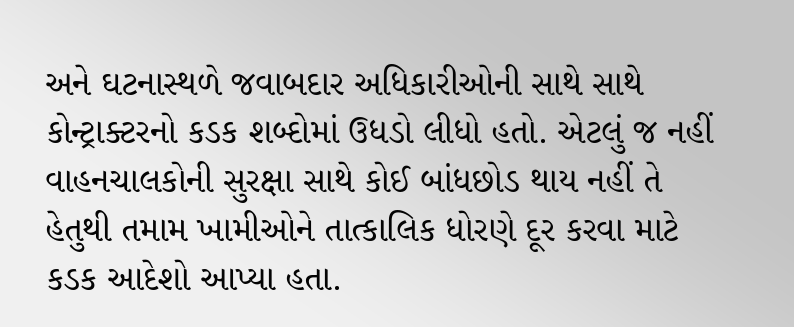અને ઘટનાસ્થળે જવાબદાર અધિકારીઓની સાથે સાથે કોન્ટ્રાક્ટરનો કડક શબ્દોમાં ઉધડો લીધો હતો. એટલું જ નહીં વાહનચાલકોની સુરક્ષા સાથે કોઈ બાંધછોડ થાય નહીં તે હેતુથી તમામ ખામીઓને તાત્કાલિક ધોરણે દૂર કરવા માટે કડક આદેશો આપ્યા હતા.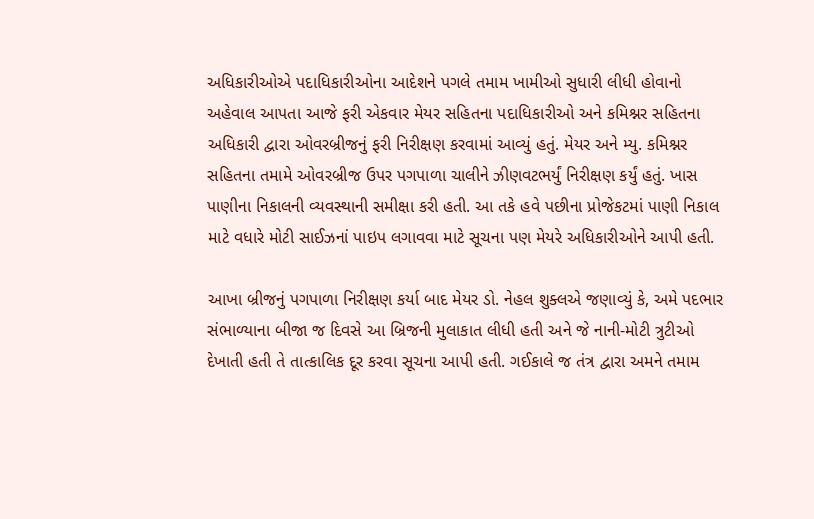અધિકારીઓએ પદાધિકારીઓના આદેશને પગલે તમામ ખામીઓ સુધારી લીધી હોવાનો અહેવાલ આપતા આજે ફરી એકવાર મેયર સહિતના પદાધિકારીઓ અને કમિશ્નર સહિતના અધિકારી દ્વારા ઓવરબ્રીજનું ફરી નિરીક્ષણ કરવામાં આવ્યું હતું. મેયર અને મ્યુ. કમિશ્નર સહિતના તમામે ઓવરબ્રીજ ઉપર પગપાળા ચાલીને ઝીણવટભર્યું નિરીક્ષણ કર્યું હતું. ખાસ પાણીના નિકાલની વ્યવસ્થાની સમીક્ષા કરી હતી. આ તકે હવે પછીના પ્રોજેકટમાં પાણી નિકાલ માટે વધારે મોટી સાઈઝનાં પાઇપ લગાવવા માટે સૂચના પણ મેયરે અધિકારીઓને આપી હતી.

આખા બ્રીજનું પગપાળા નિરીક્ષણ કર્યા બાદ મેયર ડો. નેહલ શુક્લએ જણાવ્યું કે, અમે પદભાર સંભાળ્યાના બીજા જ દિવસે આ બ્રિજની મુલાકાત લીધી હતી અને જે નાની-મોટી ત્રુટીઓ દેખાતી હતી તે તાત્કાલિક દૂર કરવા સૂચના આપી હતી. ગઈકાલે જ તંત્ર દ્વારા અમને તમામ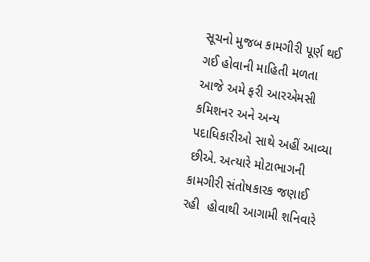સૂચનો મુજબ કામગીરી પૂર્ણ થઈ ગઈ હોવાની માહિતી મળતા આજે અમે ફરી આરએમસી કમિશનર અને અન્ય પદાધિકારીઓ સાથે અહીં આવ્યા છીએ. અત્યારે મોટાભાગની કામગીરી સંતોષકારક જણાઈ રહી  હોવાથી આગામી શનિવારે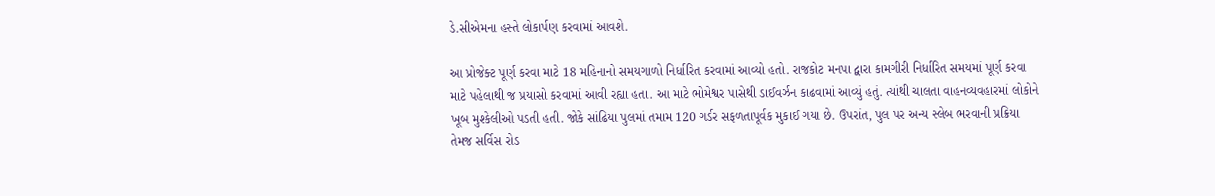ડે.સીએમના હસ્તે લોકાર્પણ કરવામાં આવશે.

આ પ્રોજેક્ટ પૂર્ણ કરવા માટે 18 મહિનાનો સમયગાળો નિર્ધારિત કરવામાં આવ્યો હતો. રાજકોટ મનપા દ્વારા કામગીરી નિર્ધારિત સમયમાં પૂર્ણ કરવા માટે પહેલાથી જ પ્રયાસો કરવામાં આવી રહ્યા હતા. આ માટે ભોમેશ્વર પાસેથી ડાઈવર્ઝન કાઢવામાં આવ્યું હતું. ત્યાંથી ચાલતા વાહનવ્યવહારમાં લોકોને ખૂબ મુશ્કેલીઓ પડતી હતી. જોકે સાંઢિયા પુલમાં તમામ 120 ગર્ડર સફળતાપૂર્વક મુકાઈ ગયા છે. ઉપરાંત, પુલ પર અન્ય સ્લેબ ભરવાની પ્રક્રિયા તેમજ સર્વિસ રોડ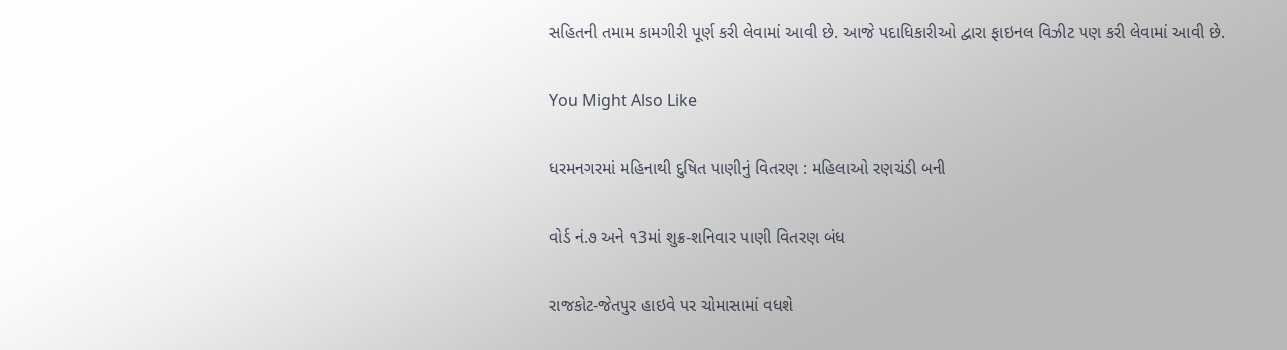સહિતની તમામ કામગીરી પૂર્ણ કરી લેવામાં આવી છે. આજે પદાધિકારીઓ દ્વારા ફાઇનલ વિઝીટ પણ કરી લેવામાં આવી છે.

You Might Also Like

ધરમનગરમાં મહિનાથી દુષિત પાણીનું વિતરણ : મહિલાઓ રણચંડી બની

વોર્ડ નં.૭ અને ૧3માં શુક્ર-શનિવાર પાણી વિતરણ બંધ

રાજકોટ-જેતપુર હાઇવે પર ચોમાસામાં વધશે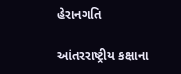હેરાનગતિ

આંતરરાષ્ટ્રીય કક્ષાના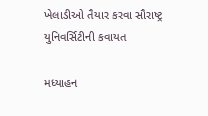ખેલાડીઓ તૈયાર કરવા સૌરાષ્ટ્ર યુનિવર્સિટીની કવાયત

મધ્યાહન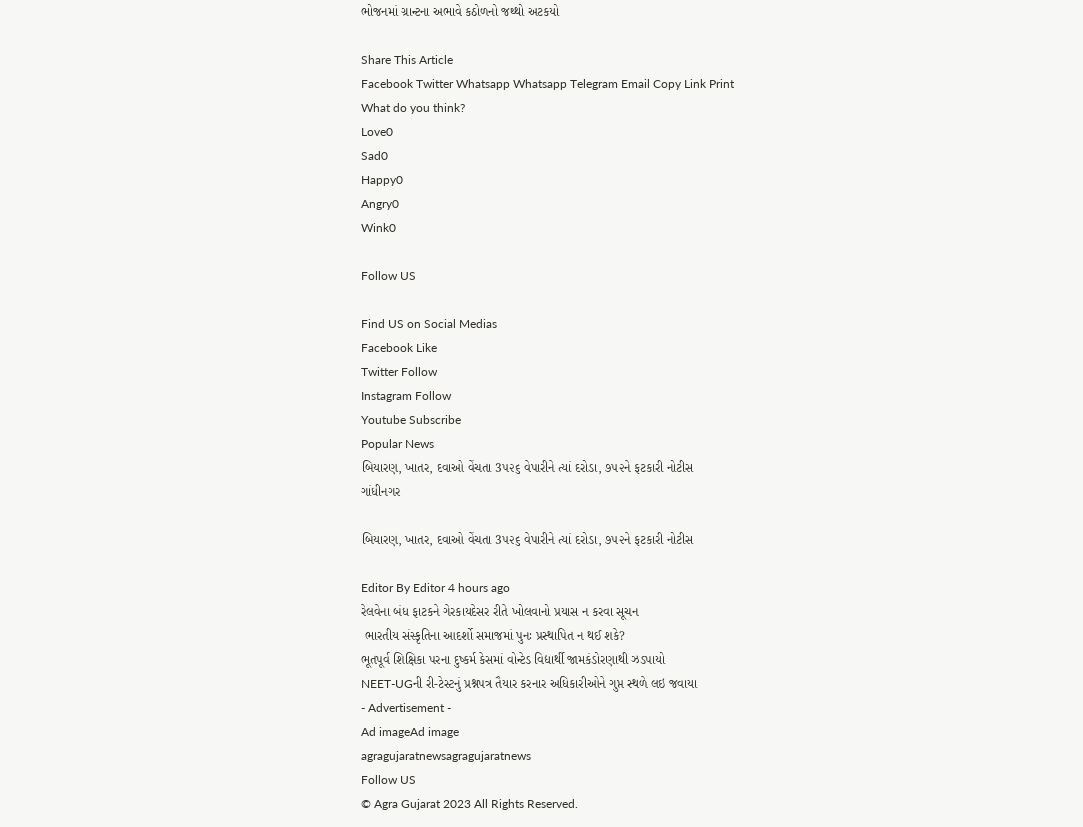ભોજનમાં ગ્રાન્ટના અભાવે કઠોળનો જથ્થો અટકયો

Share This Article
Facebook Twitter Whatsapp Whatsapp Telegram Email Copy Link Print
What do you think?
Love0
Sad0
Happy0
Angry0
Wink0

Follow US

Find US on Social Medias
Facebook Like
Twitter Follow
Instagram Follow
Youtube Subscribe
Popular News
બિયારણ, ખાતર, દવાઓ વેંચતા 3૫૨૬ વેપારીને ત્યાં દરોડા, ૭૫૨ને ફટકારી નોટીસ
ગાંધીનગર

બિયારણ, ખાતર, દવાઓ વેંચતા 3૫૨૬ વેપારીને ત્યાં દરોડા, ૭૫૨ને ફટકારી નોટીસ

Editor By Editor 4 hours ago
રેલવેના બંધ ફાટકને ગેરકાયદેસર રીતે ખોલવાનો પ્રયાસ ન કરવા સૂચન
 ભારતીય સંસ્કૃતિના આદર્શો સમાજમાં પુનઃ પ્રસ્થાપિત ન થઈ શકે?
ભૂતપૂર્વ શિક્ષિકા પરના દુષ્કર્મ કેસમાં વોન્ટેડ વિદ્યાર્થી જામકંડોરણાથી ઝડપાયો
NEET-UGની રી-ટેસ્ટનું પ્રશ્નપત્ર તૈયાર કરનાર અધિકારીઓને ગુપ્ત સ્થળે લઇ જવાયા
- Advertisement -
Ad imageAd image
agragujaratnewsagragujaratnews
Follow US
© Agra Gujarat 2023 All Rights Reserved.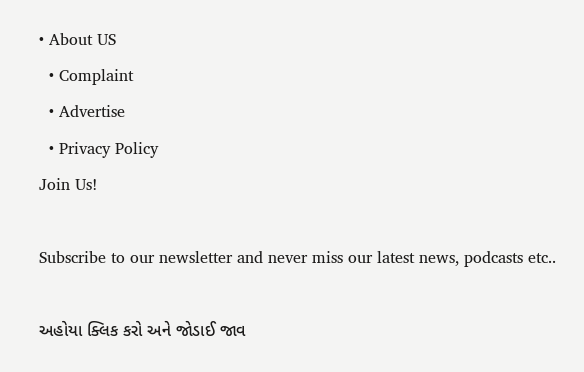• About US
  • Complaint
  • Advertise
  • Privacy Policy
Join Us!

Subscribe to our newsletter and never miss our latest news, podcasts etc..

અહોયા ક્લિક કરો અને જોડાઈ જાવ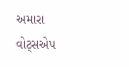અમારા વોટ્સએપ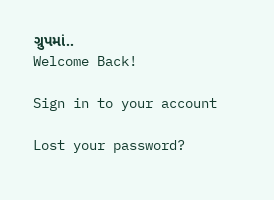ગ્રુપમાં..
Welcome Back!

Sign in to your account

Lost your password?